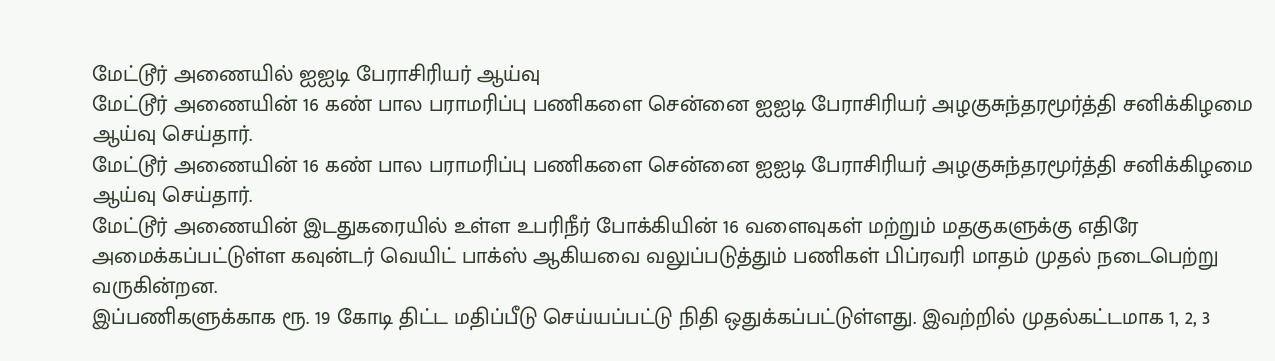மேட்டூர் அணையில் ஐஐடி பேராசிரியர் ஆய்வு
மேட்டூர் அணையின் 16 கண் பால பராமரிப்பு பணிகளை சென்னை ஐஐடி பேராசிரியர் அழகுசுந்தரமூர்த்தி சனிக்கிழமை ஆய்வு செய்தார்.
மேட்டூர் அணையின் 16 கண் பால பராமரிப்பு பணிகளை சென்னை ஐஐடி பேராசிரியர் அழகுசுந்தரமூர்த்தி சனிக்கிழமை ஆய்வு செய்தார்.
மேட்டூர் அணையின் இடதுகரையில் உள்ள உபரிநீர் போக்கியின் 16 வளைவுகள் மற்றும் மதகுகளுக்கு எதிரே அமைக்கப்பட்டுள்ள கவுன்டர் வெயிட் பாக்ஸ் ஆகியவை வலுப்படுத்தும் பணிகள் பிப்ரவரி மாதம் முதல் நடைபெற்று வருகின்றன.
இப்பணிகளுக்காக ரூ. 19 கோடி திட்ட மதிப்பீடு செய்யப்பட்டு நிதி ஒதுக்கப்பட்டுள்ளது. இவற்றில் முதல்கட்டமாக 1, 2, 3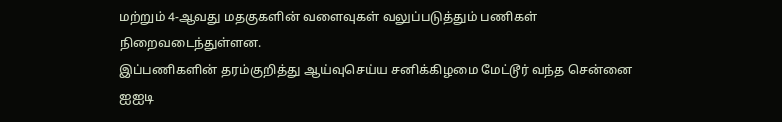மற்றும் 4-ஆவது மதகுகளின் வளைவுகள் வலுப்படுத்தும் பணிகள் நிறைவடைந்துள்ளன.
இப்பணிகளின் தரம்குறித்து ஆய்வுசெய்ய சனிக்கிழமை மேட்டூர் வந்த சென்னை ஐஐடி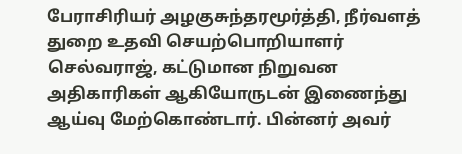பேராசிரியர் அழகுசுந்தரமூர்த்தி, நீர்வளத் துறை உதவி செயற்பொறியாளர் செல்வராஜ், கட்டுமான நிறுவன அதிகாரிகள் ஆகியோருடன் இணைந்து ஆய்வு மேற்கொண்டார். பின்னர் அவர்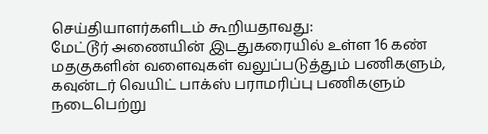செய்தியாளர்களிடம் கூறியதாவது:
மேட்டூர் அணையின் இடதுகரையில் உள்ள 16 கண் மதகுகளின் வளைவுகள் வலுப்படுத்தும் பணிகளும், கவுன்டர் வெயிட் பாக்ஸ் பராமரிப்பு பணிகளும் நடைபெற்று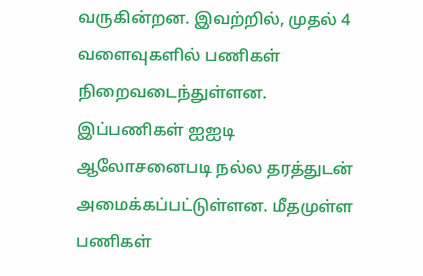வருகின்றன. இவற்றில், முதல் 4 வளைவுகளில் பணிகள் நிறைவடைந்துள்ளன. இப்பணிகள் ஐஐடி ஆலோசனைபடி நல்ல தரத்துடன் அமைக்கப்பட்டுள்ளன. மீதமுள்ள பணிகள்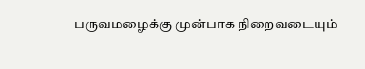பருவமழைக்கு முன்பாக நிறைவடையும்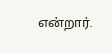என்றார்.